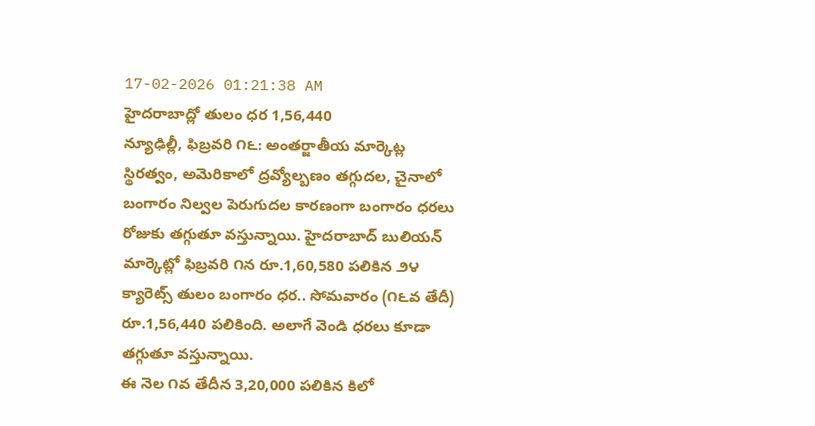17-02-2026 01:21:38 AM
హైదరాబాద్లో తులం ధర 1,56,440
న్యూఢిల్లీ, ఫిబ్రవరి ౧౬: అంతర్జాతీయ మార్కెట్ల స్థిరత్వం, అమెరికాలో ద్రవ్యోల్బణం తగ్గుదల, చైనాలో బంగారం నిల్వల పెరుగుదల కారణంగా బంగారం ధరలు రోజుకు తగ్గుతూ వస్తున్నాయి. హైదరాబాద్ బులియన్ మార్కెట్లో ఫిబ్రవరి ౧న రూ.1,60,580 పలికిన ౨౪ క్యారెట్స్ తులం బంగారం ధర.. సోమవారం (౧౬వ తేదీ) రూ.1,56,440 పలికింది. అలాగే వెండి ధరలు కూడా తగ్గుతూ వస్తున్నాయి.
ఈ నెల ౧వ తేదీన 3,20,000 పలికిన కిలో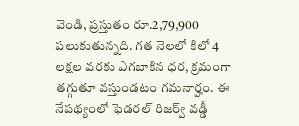వెండి, ప్రస్తుతం రూ.2,79,900 పలుకుతున్నది. గత నెలలో కిలో 4 లక్షల వరకు ఎగబాకిన ధర, క్రమంగా తగ్గుతూ వస్తుండటం గమనార్హం. ఈ నేపథ్యంలో ఫెడరల్ రిజర్వ్ వడ్డీ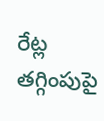రేట్ల తగ్గింపుపై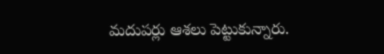మదుపర్లు ఆశలు పెట్టుకున్నారు.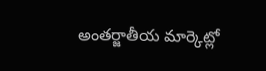అంతర్జాతీయ మార్కెట్లో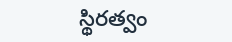స్థిరత్వం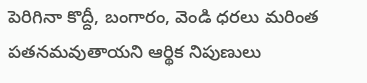పెరిగినా కొద్దీ, బంగారం, వెండి ధరలు మరింత పతనమవుతాయని ఆర్థిక నిపుణులు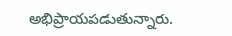అభిప్రాయపడుతున్నారు.